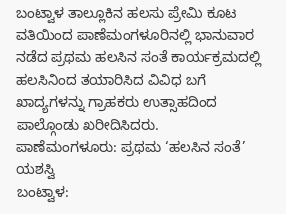ಬಂಟ್ವಾಳ ತಾಲ್ಲೂಕಿನ ಹಲಸು ಪ್ರೇಮಿ ಕೂಟ ವತಿಯಿಂದ ಪಾಣೆಮಂಗಳೂರಿನಲ್ಲಿ ಭಾನುವಾರ ನಡೆದ ಪ್ರಥಮ ಹಲಸಿನ ಸಂತೆ ಕಾರ್ಯಕ್ರಮದಲ್ಲಿ ಹಲಸಿನಿಂದ ತಯಾರಿಸಿದ ವಿವಿಧ ಬಗೆ ಖಾದ್ಯಗಳನ್ನು ಗ್ರಾಹಕರು ಉತ್ಸಾಹದಿಂದ ಪಾಲ್ಗೊಂಡು ಖರೀದಿಸಿದರು.
ಪಾಣೆಮಂಗಳೂರು: ಪ್ರಥಮ ‘ಹಲಸಿನ ಸಂತೆ’ ಯಶಸ್ವಿ
ಬಂಟ್ವಾಳ: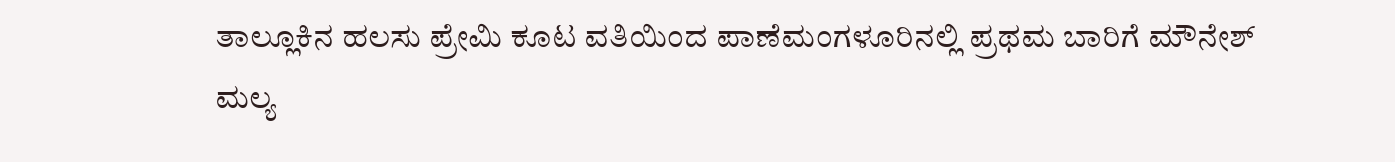ತಾಲ್ಲೂಕಿನ ಹಲಸು ಪ್ರೇಮಿ ಕೂಟ ವತಿಯಿಂದ ಪಾಣೆಮಂಗಳೂರಿನಲ್ಲಿ ಪ್ರಥಮ ಬಾರಿಗೆ ಮೌನೇಶ್ ಮಲ್ಯ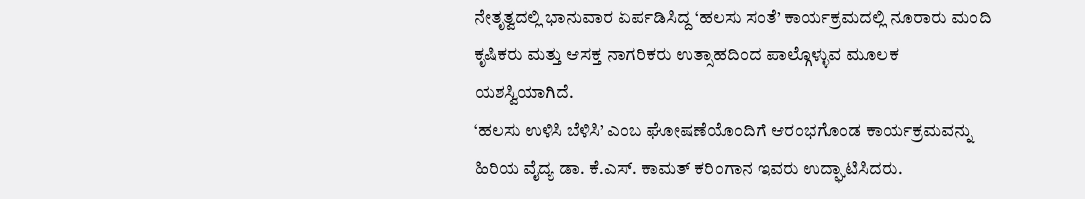ನೇತೃತ್ವದಲ್ಲಿ ಭಾನುವಾರ ಏರ್ಪಡಿಸಿದ್ದ ‘ಹಲಸು ಸಂತೆ’ ಕಾರ್ಯಕ್ರಮದಲ್ಲಿ ನೂರಾರು ಮಂದಿ ಕೃಷಿಕರು ಮತ್ತು ಆಸಕ್ತ ನಾಗರಿಕರು ಉತ್ಸಾಹದಿಂದ ಪಾಲ್ಗೊಳ್ಳುವ ಮೂಲಕ ಯಶಸ್ವಿಯಾಗಿದೆ.
‘ಹಲಸು ಉಳಿಸಿ ಬೆಳಿಸಿ’ ಎಂಬ ಘೋಷಣೆಯೊಂದಿಗೆ ಆರಂಭಗೊಂಡ ಕಾರ್ಯಕ್ರಮವನ್ನು ಹಿರಿಯ ವೈದ್ಯ ಡಾ. ಕೆ.ಎಸ್. ಕಾಮತ್ ಕರಿಂಗಾನ ಇವರು ಉದ್ಘಾಟಿಸಿದರು.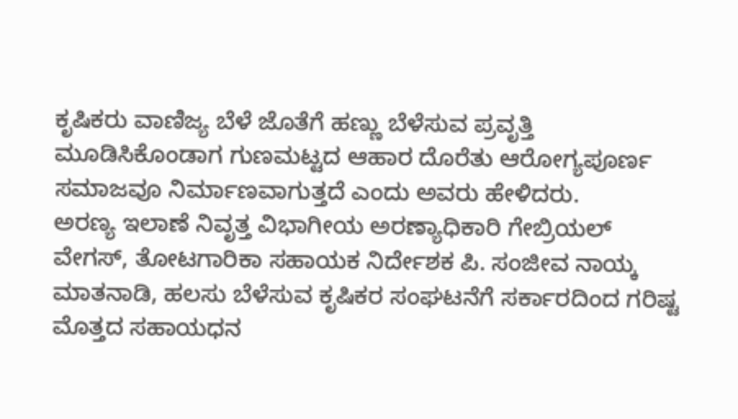ಕೃಷಿಕರು ವಾಣಿಜ್ಯ ಬೆಳೆ ಜೊತೆಗೆ ಹಣ್ಣು ಬೆಳೆಸುವ ಪ್ರವೃತ್ತಿ ಮೂಡಿಸಿಕೊಂಡಾಗ ಗುಣಮಟ್ಟದ ಆಹಾರ ದೊರೆತು ಆರೋಗ್ಯಪೂರ್ಣ ಸಮಾಜವೂ ನಿರ್ಮಾಣವಾಗುತ್ತದೆ ಎಂದು ಅವರು ಹೇಳಿದರು.
ಅರಣ್ಯ ಇಲಾಣೆ ನಿವೃತ್ತ ವಿಭಾಗೀಯ ಅರಣ್ಯಾಧಿಕಾರಿ ಗೇಬ್ರಿಯಲ್ ವೇಗಸ್, ತೋಟಗಾರಿಕಾ ಸಹಾಯಕ ನಿರ್ದೇಶಕ ಪಿ. ಸಂಜೀವ ನಾಯ್ಕ ಮಾತನಾಡಿ, ಹಲಸು ಬೆಳೆಸುವ ಕೃಷಿಕರ ಸಂಘಟನೆಗೆ ಸರ್ಕಾರದಿಂದ ಗರಿಷ್ಟ ಮೊತ್ತದ ಸಹಾಯಧನ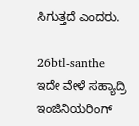ಸಿಗುತ್ತದೆ ಎಂದರು.

26btl-santhe
ಇದೇ ವೇಳೆ ಸಹ್ಯಾದ್ರಿ ಇಂಜಿನಿಯರಿಂಗ್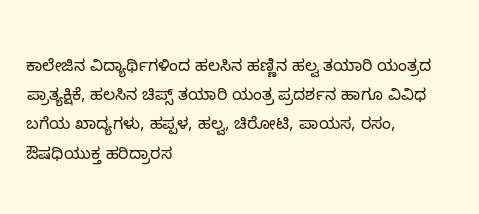ಕಾಲೇಜಿನ ವಿದ್ಯಾರ್ಥಿಗಳಿಂದ ಹಲಸಿನ ಹಣ್ಣಿನ ಹಲ್ವ ತಯಾರಿ ಯಂತ್ರದ ಪ್ರಾತ್ಯಕ್ಷಿಕೆ, ಹಲಸಿನ ಚಿಪ್ಸ್ ತಯಾರಿ ಯಂತ್ರ ಪ್ರದರ್ಶನ ಹಾಗೂ ವಿವಿಧ ಬಗೆಯ ಖಾದ್ಯಗಳು, ಹಪ್ಪಳ, ಹಲ್ವ, ಚಿರೋಟಿ, ಪಾಯಸ, ರಸಂ, ಔಷಧಿಯುಕ್ತ ಹರಿದ್ರಾರಸ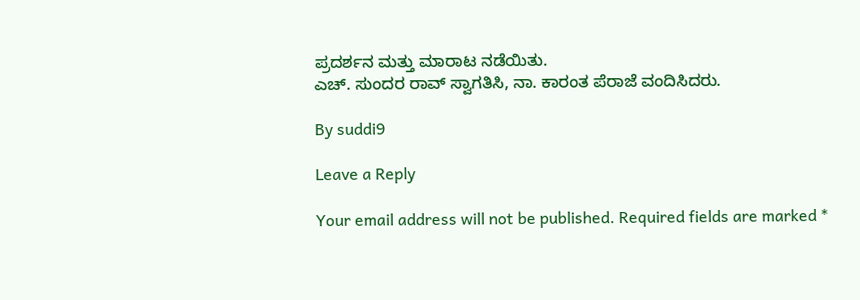ಪ್ರದರ್ಶನ ಮತ್ತು ಮಾರಾಟ ನಡೆಯಿತು.
ಎಚ್. ಸುಂದರ ರಾವ್ ಸ್ವಾಗತಿಸಿ, ನಾ. ಕಾರಂತ ಪೆರಾಜೆ ವಂದಿಸಿದರು.

By suddi9

Leave a Reply

Your email address will not be published. Required fields are marked *